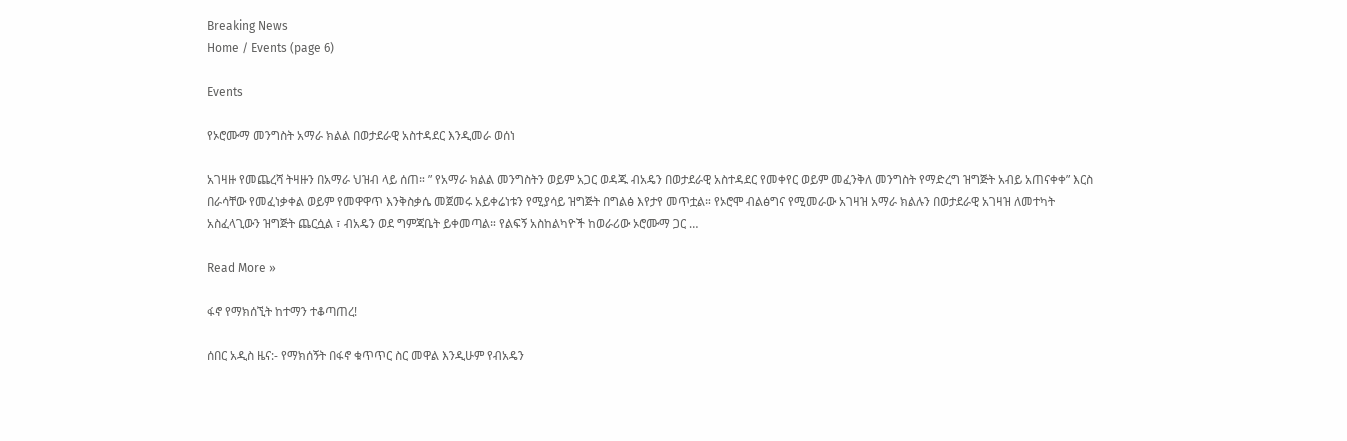Breaking News
Home / Events (page 6)

Events

የኦሮሙማ መንግስት አማራ ክልል በወታደራዊ አስተዳደር እንዲመራ ወሰነ

አገዛዙ የመጨረሻ ትዛዙን በአማራ ህዝብ ላይ ሰጠ። ” የአማራ ክልል መንግስትን ወይም አጋር ወዳጁ ብአዴን በወታደራዊ አስተዳደር የመቀየር ወይም መፈንቅለ መንግስት የማድረግ ዝግጅት አብይ አጠናቀቀ” እርስ በራሳቸው የመፈነቃቀል ወይም የመዋዋጥ እንቅስቃሴ መጀመሩ አይቀሬነቱን የሚያሳይ ዝግጅት በግልፅ እየታየ መጥቷል። የኦሮሞ ብልፅግና የሚመራው አገዛዝ አማራ ክልሉን በወታደራዊ አገዛዝ ለመተካት አስፈላጊውን ዝግጅት ጨርሷል ፣ ብአዴን ወደ ግምጃቤት ይቀመጣል። የልፍኝ አስከልካዮች ከወራሪው ኦሮሙማ ጋር …

Read More »

ፋኖ የማክሰኚት ከተማን ተቆጣጠረ!

ሰበር አዲስ ዜና:- የማክሰኝት በፋኖ ቁጥጥር ስር መዋል እንዲሁም የብአዴን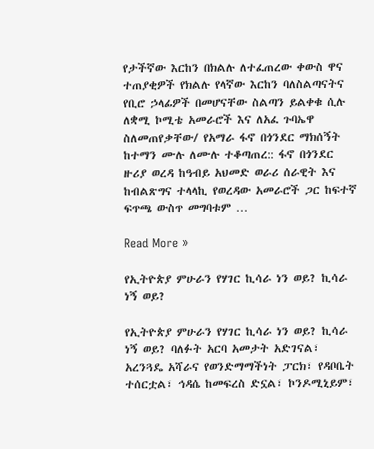የታችኛው እርከን በክልሉ ለተፈጠረው ቀውስ ዋና ተጠያቂዎች የክልሉ የላኛው እርከን ባለስልጣናትና የቢሮ ኃላፊዎች በመሆናቸው ስልጣን ይልቀቁ ሲሉ ለቋሚ ኮሚቴ አመራሮች እና ለአፈ ጉባኤዋ ስለመጠየቃቸው/ የአማራ ፋኖ በጎንደር ማክሰኝት ከተማን ሙሉ ለሙሉ ተቆጣጠረ:: ፋኖ በጎንደር ዙሪያ ወረዳ ከዓብይ አህመድ ወራሪ ሰራዊት እና ከብልጽግና ተላላኪ የወረዳው አመራሮች ጋር ከፍተኛ ፍጥጫ ውስጥ መግባቱም …

Read More »

የኢትዮጵያ ምሁራን የሃገር ኪሳራ ነን ወይ? ኪሳራ ነኝ ወይ?

የኢትዮጵያ ምሁራን የሃገር ኪሳራ ነን ወይ? ኪሳራ ነኝ ወይ? ባለፉት አርባ አመታት አድገናል፣ አረንጓዴ አሻራና የወንድማማችነት ፓርክ፣ የዳቦቤት ተሰርቷል፣ ኅዳሴ ከመፍረስ ድኗል፣ ኮንዶሚኒይም፣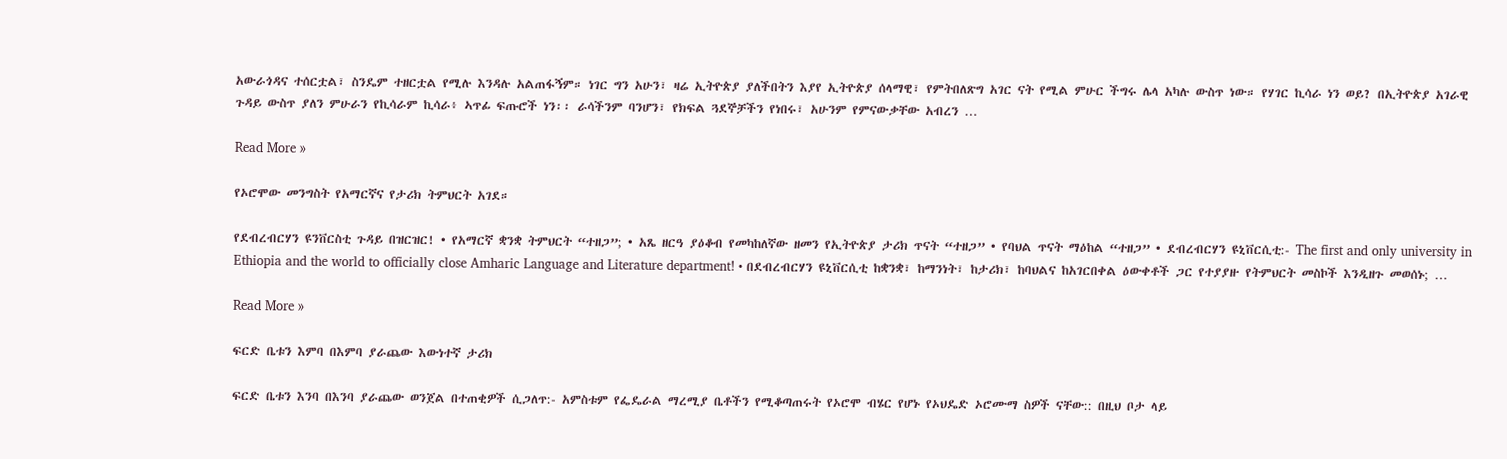አውራጎዳና ተሰርቷል፣ ስንዴም ተዘርቷል የሚሉ እንዳሉ አልጠፋኝም። ነገር ግን አሁን፣ ዛሬ ኢትዮጵያ ያለችበትን እያየ ኢትዮጵያ ሰላማዊ፣ የምትበለጽግ አገር ናት የሚል ምሁር ችግሩ ሌላ አካሉ ውስጥ ነው። የሃገር ኪሳራ ነን ወይ? በኢትዮጵያ አገራዊ ጉዳይ ውስጥ ያለን ምሁራን የኪሳራም ኪሳራ፥ ኣጥፊ ፍጡሮች ነን፡፡ ራሳችንም ባንሆን፣ የክፍል ጓደኞቻችን የነበሩ፣ አሁንም የምናውቃቸው አብረን …

Read More »

የኦሮሞው መንግስት የአማርኛና የታሪክ ትምህርት አገደ።

የደብረብርሃን ዩንቨርስቲ ጉዳይ በዝርዝር! • የአማርኛ ቋንቋ ትምህርት “ተዘጋ”; • አጼ ዘርዓ ያዕቆብ የመካከለኛው ዘመን የኢትዮጵያ ታሪክ ጥናት “ተዘጋ” • የባህል ጥናት ማዕከል “ተዘጋ” • ደብረብርሃን ዩኒቨርሲቲ:- The first and only university in Ethiopia and the world to officially close Amharic Language and Literature department! • በደብረብርሃን ዩኒቨርሲቲ ከቋንቋ፣ ከማንነት፣ ከታሪክ፣ ከባህልና ከአገርበቀል ዕውቀቶች ጋር የተያያዙ የትምህርት መስኮች እንዲዘጉ መወሰኑ; …

Read More »

ፍርድ ቤቱን እምባ በእምባ ያራጨው እውነተኛ ታሪክ

ፍርድ ቤቱን እንባ በእንባ ያራጨው ወንጀል በተጠቂዎች ሲጋለጥ:- አምስቱም የፌዴራል ማረሚያ ቤቶችን የሚቆጣጠሩት የኦሮሞ ብሄር የሆኑ የኦህዴድ ኦሮሙማ ስዎች ናቸው:: በዚህ ቦታ ላይ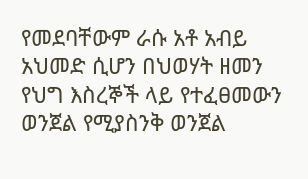የመደባቸውም ራሱ አቶ አብይ አህመድ ሲሆን በህወሃት ዘመን የህግ እስረኞች ላይ የተፈፀመውን ወንጀል የሚያስንቅ ወንጀል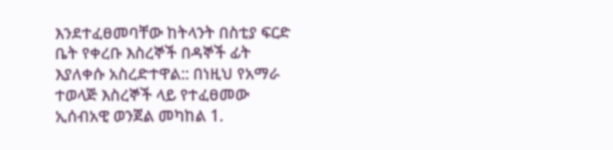እንደተፈፀመባቸው ከትላንት በስቲያ ፍርድ  ቤት የቀረቡ እስረኞች በዳኞች ፊት እያለቀሱ አስረድተዋል:: በነዚህ የአማራ ተወላጅ እስረኞች ላይ የተፈፀመው ኢሰብአዊ ወንጀል መካከል 1.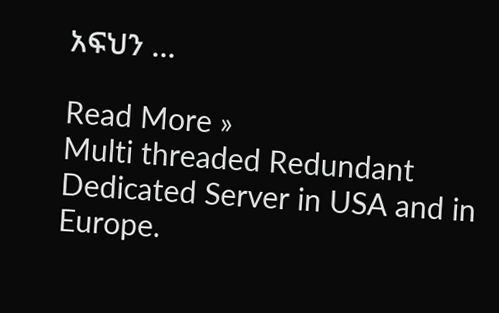አፍህን …

Read More »
Multi threaded Redundant Dedicated Server in USA and in Europe.